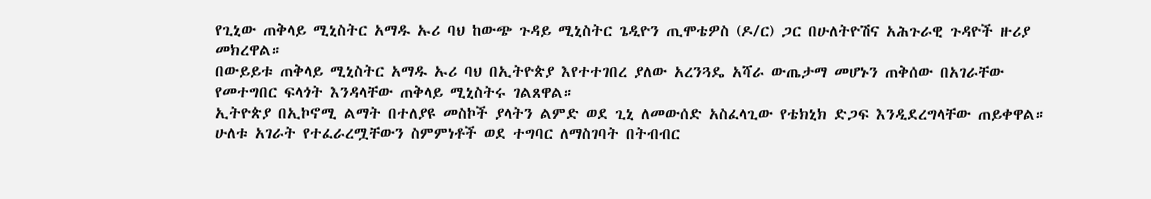የጊኒው ጠቅላይ ሚኒስትር አማዱ ኡሪ ባህ ከውጭ ጉዳይ ሚኒስትር ጌዲዮን ጢሞቴዎስ (ዶ/ር) ጋር በሁለትዮሽና አሕጉራዊ ጉዳዮች ዙሪያ መክረዋል።
በውይይቱ ጠቅላይ ሚኒስትር አማዱ ኡሪ ባህ በኢትዮጵያ እየተተገበረ ያለው አረንጓዴ አሻራ ውጤታማ መሆኑን ጠቅሰው በአገራቸው የመተግበር ፍላጎት እንዳላቸው ጠቅላይ ሚኒስትሩ ገልጸዋል።
ኢትዮጵያ በኢኮኖሚ ልማት በተለያዩ መስኮች ያላትን ልምድ ወደ ጊኒ ለመውሰድ አስፈላጊው የቴክኒክ ድጋፍ እንዲደረግላቸው ጠይቀዋል።
ሁለቱ አገራት የተፈራረሟቸውን ስምምነቶች ወደ ተግባር ለማስገባት በትብብር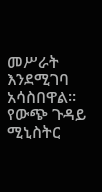መሥራት እንደሚገባ አሳስበዋል።
የውጭ ጉዳይ ሚኒስትር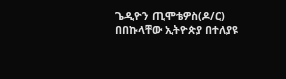ጌዲዮን ጢሞቴዎስ(ዶ/ር) በበኩላቸው ኢትዮጵያ በተለያዩ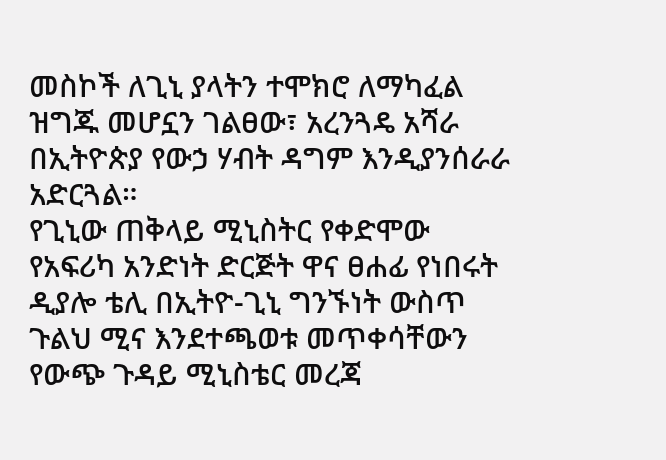መስኮች ለጊኒ ያላትን ተሞክሮ ለማካፈል ዝግጁ መሆኗን ገልፀው፣ አረንጓዴ አሻራ በኢትዮጵያ የውኃ ሃብት ዳግም እንዲያንሰራራ አድርጓል።
የጊኒው ጠቅላይ ሚኒስትር የቀድሞው የአፍሪካ አንድነት ድርጅት ዋና ፀሐፊ የነበሩት ዲያሎ ቴሊ በኢትዮ-ጊኒ ግንኙነት ውስጥ ጉልህ ሚና እንደተጫወቱ መጥቀሳቸውን የውጭ ጉዳይ ሚኒስቴር መረጃ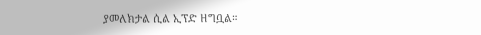ያመለክታል ሲል ኢፕድ ዘግቧል።